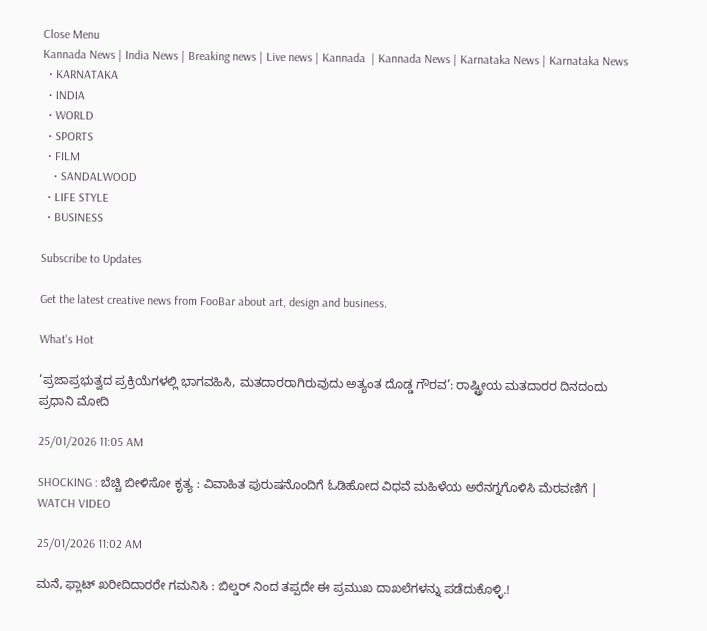Close Menu
Kannada News | India News | Breaking news | Live news | Kannada  | Kannada News | Karnataka News | Karnataka News
  • KARNATAKA
  • INDIA
  • WORLD
  • SPORTS
  • FILM
    • SANDALWOOD
  • LIFE STYLE
  • BUSINESS

Subscribe to Updates

Get the latest creative news from FooBar about art, design and business.

What's Hot

‘ಪ್ರಜಾಪ್ರಭುತ್ವದ ಪ್ರಕ್ರಿಯೆಗಳಲ್ಲಿ ಭಾಗವಹಿಸಿ, ಮತದಾರರಾಗಿರುವುದು ಅತ್ಯಂತ ದೊಡ್ಡ ಗೌರವ’: ರಾಷ್ಟ್ರೀಯ ಮತದಾರರ ದಿನದಂದು ಪ್ರಧಾನಿ ಮೋದಿ

25/01/2026 11:05 AM

SHOCKING : ಬೆಚ್ಚಿ ಬೀಳಿಸೋ ಕೃತ್ಯ : ವಿವಾಹಿತ ಪುರುಷನೊಂದಿಗೆ ಓಡಿಹೋದ ವಿಧವೆ ಮಹಿಳೆಯ ಅರೆನಗ್ನಗೊಳಿಸಿ ಮೆರವಣಿಗೆ | WATCH VIDEO

25/01/2026 11:02 AM

ಮನೆ, ಫ್ಲಾಟ್ ಖರೀದಿದಾರರೇ ಗಮನಿಸಿ : ಬಿಲ್ಡರ್ ನಿಂದ ತಪ್ಪದೇ ಈ ಪ್ರಮುಖ ದಾಖಲೆಗಳನ್ನು ಪಡೆದುಕೊಳ್ಳಿ.!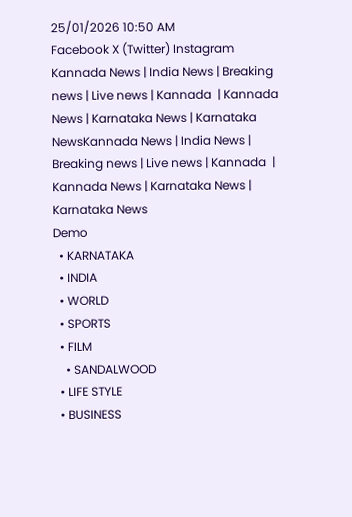25/01/2026 10:50 AM
Facebook X (Twitter) Instagram
Kannada News | India News | Breaking news | Live news | Kannada  | Kannada News | Karnataka News | Karnataka NewsKannada News | India News | Breaking news | Live news | Kannada  | Kannada News | Karnataka News | Karnataka News
Demo
  • KARNATAKA
  • INDIA
  • WORLD
  • SPORTS
  • FILM
    • SANDALWOOD
  • LIFE STYLE
  • BUSINESS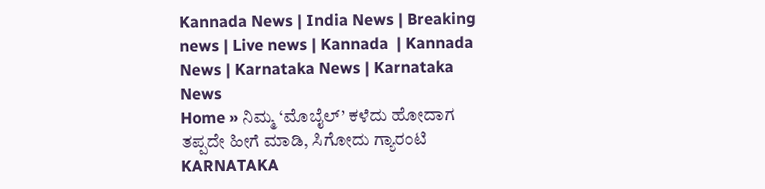Kannada News | India News | Breaking news | Live news | Kannada  | Kannada News | Karnataka News | Karnataka News
Home » ನಿಮ್ಮ ‘ಮೊಬೈಲ್’ ಕಳೆದು ಹೋದಾಗ ತಪ್ಪದೇ ಹೀಗೆ ಮಾಡಿ, ಸಿಗೋದು ಗ್ಯಾರಂಟಿ
KARNATAKA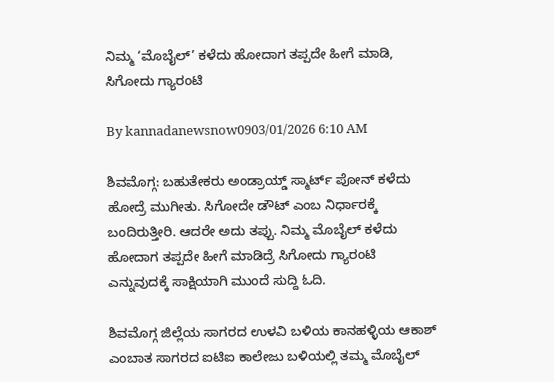ನಿಮ್ಮ ‘ಮೊಬೈಲ್’ ಕಳೆದು ಹೋದಾಗ ತಪ್ಪದೇ ಹೀಗೆ ಮಾಡಿ, ಸಿಗೋದು ಗ್ಯಾರಂಟಿ

By kannadanewsnow0903/01/2026 6:10 AM

ಶಿವಮೊಗ್ಗ: ಬಹುತೇಕರು ಅಂಡ್ರಾಯ್ಡ್ ಸ್ಮಾರ್ಟ್ ಪೋನ್ ಕಳೆದು ಹೋದ್ರೆ ಮುಗೀತು. ಸಿಗೋದೇ ಡೌಟ್ ಎಂಬ ನಿರ್ಧಾರಕ್ಕೆ ಬಂದಿರುತ್ತೀರಿ. ಆದರೇ ಅದು ತಪ್ಪು. ನಿಮ್ಮ ಮೊಬೈಲ್ ಕಳೆದು ಹೋದಾಗ ತಪ್ಪದೇ ಹೀಗೆ ಮಾಡಿದ್ರೆ ಸಿಗೋದು ಗ್ಯಾರಂಟಿ ಎನ್ನುವುದಕ್ಕೆ ಸಾಕ್ಷಿಯಾಗಿ ಮುಂದೆ ಸುದ್ದಿ ಓದಿ.

ಶಿವಮೊಗ್ಗ ಜಿಲ್ಲೆಯ ಸಾಗರದ ಉಳವಿ ಬಳಿಯ ಕಾನಹಳ್ಳಿಯ ಆಕಾಶ್ ಎಂಬಾತ ಸಾಗರದ ಐಟಿಐ ಕಾಲೇಜು ಬಳಿಯಲ್ಲಿ ತಮ್ಮ ಮೊಬೈಲ್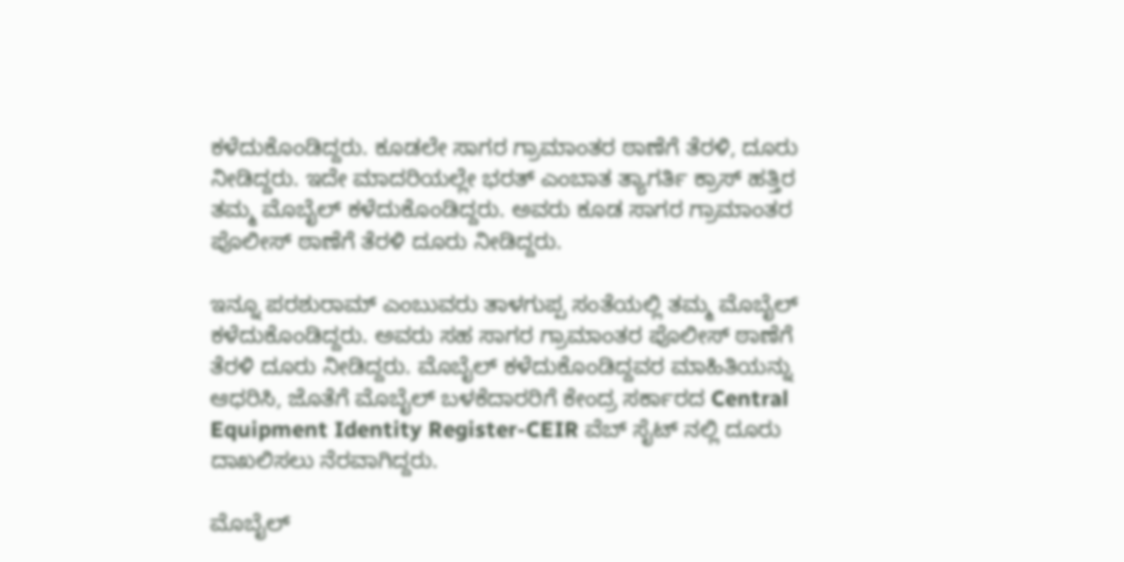ಕಳೆದುಕೊಂಡಿದ್ದರು. ಕೂಡಲೇ ಸಾಗರ ಗ್ರಾಮಾಂತರ ಠಾಣೆಗೆ ತೆರಳಿ, ದೂರು ನೀಡಿದ್ದರು. ಇದೇ ಮಾದರಿಯಲ್ಲೇ ಭರತ್ ಎಂಬಾತ ತ್ಯಾಗರ್ತಿ ಕ್ರಾಸ್ ಹತ್ತಿರ ತಮ್ಮ ಮೊಬೈಲ್ ಕಳೆದುಕೊಂಡಿದ್ದರು. ಅವರು ಕೂಡ ಸಾಗರ ಗ್ರಾಮಾಂತರ ಪೊಲೀಸ್ ಠಾಣೆಗೆ ತೆರಳಿ ದೂರು ನೀಡಿದ್ದರು.

ಇನ್ನೂ ಪರಶುರಾಮ್ ಎಂಬುವರು ತಾಳಗುಪ್ಪ ಸಂತೆಯಲ್ಲಿ ತಮ್ಮ ಮೊಬೈಲ್ ಕಳೆದುಕೊಂಡಿದ್ದರು. ಅವರು ಸಹ ಸಾಗರ ಗ್ರಾಮಾಂತರ ಪೊಲೀಸ್ ಠಾಣೆಗೆ ತೆರಳಿ ದೂರು ನೀಡಿದ್ದರು. ಮೊಬೈಲ್ ಕಳೆದುಕೊಂಡಿದ್ದವರ ಮಾಹಿತಿಯನ್ನು ಆಧರಿಸಿ, ಜೊತೆಗೆ ಮೊಬೈಲ್ ಬಳಕೆದಾರರಿಗೆ ಕೇಂದ್ರ ಸರ್ಕಾರದ Central Equipment Identity Register-CEIR ವೆಬ್ ಸೈಟ್ ನಲ್ಲಿ ದೂರು ದಾಖಲಿಸಲು ನೆರವಾಗಿದ್ದರು.

ಮೊಬೈಲ್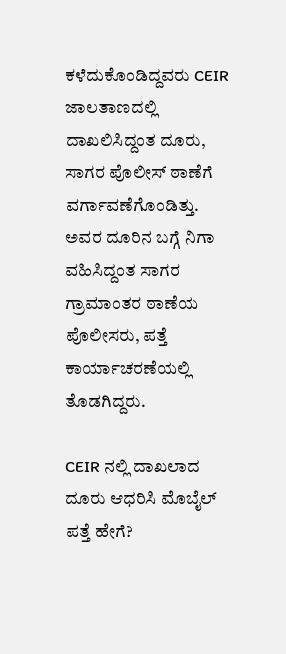ಕಳೆದುಕೊಂಡಿದ್ದವರು CEIR ಜಾಲತಾಣದಲ್ಲಿ ದಾಖಲಿಸಿದ್ದಂತ ದೂರು, ಸಾಗರ ಪೊಲೀಸ್ ಠಾಣೆಗೆ ವರ್ಗಾವಣೆಗೊಂಡಿತ್ತು. ಅವರ ದೂರಿನ ಬಗ್ಗೆ ನಿಗಾ ವಹಿಸಿದ್ದಂತ ಸಾಗರ ಗ್ರಾಮಾಂತರ ಠಾಣೆಯ ಪೊಲೀಸರು, ಪತ್ತೆ ಕಾರ್ಯಾಚರಣೆಯಲ್ಲಿ ತೊಡಗಿದ್ದರು.

CEIR ನಲ್ಲಿ ದಾಖಲಾದ ದೂರು ಆಧರಿಸಿ ಮೊಬೈಲ್ ಪತ್ತೆ ಹೇಗೆ?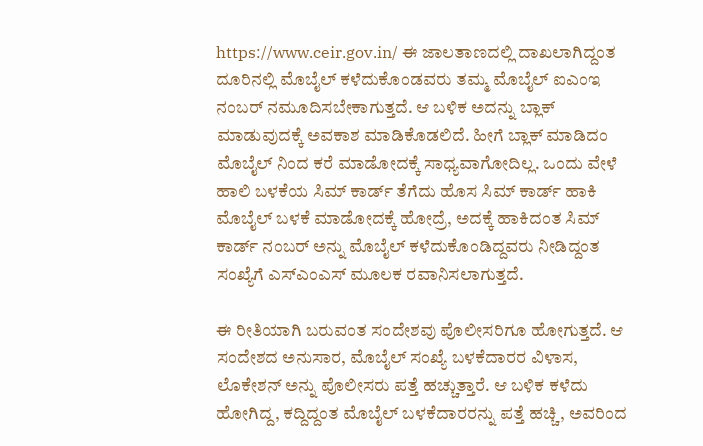https://www.ceir.gov.in/ ಈ ಜಾಲತಾಣದಲ್ಲಿ ದಾಖಲಾಗಿದ್ದಂತ ದೂರಿನಲ್ಲಿ ಮೊಬೈಲ್ ಕಳೆದುಕೊಂಡವರು ತಮ್ಮ ಮೊಬೈಲ್ ಐಎಂಇ ನಂಬರ್ ನಮೂದಿಸಬೇಕಾಗುತ್ತದೆ. ಆ ಬಳಿಕ ಅದನ್ನು ಬ್ಲಾಕ್ ಮಾಡುವುದಕ್ಕೆ ಅವಕಾಶ ಮಾಡಿಕೊಡಲಿದೆ. ಹೀಗೆ ಬ್ಲಾಕ್ ಮಾಡಿದಂ ಮೊಬೈಲ್ ನಿಂದ ಕರೆ ಮಾಡೋದಕ್ಕೆ ಸಾಧ್ಯವಾಗೋದಿಲ್ಲ. ಒಂದು ವೇಳೆ ಹಾಲಿ ಬಳಕೆಯ ಸಿಮ್ ಕಾರ್ಡ್ ತೆಗೆದು ಹೊಸ ಸಿಮ್ ಕಾರ್ಡ್ ಹಾಕಿ ಮೊಬೈಲ್ ಬಳಕೆ ಮಾಡೋದಕ್ಕೆ ಹೋದ್ರೆ, ಅದಕ್ಕೆ ಹಾಕಿದಂತ ಸಿಮ್ ಕಾರ್ಡ್ ನಂಬರ್ ಅನ್ನು ಮೊಬೈಲ್ ಕಳೆದುಕೊಂಡಿದ್ದವರು ನೀಡಿದ್ದಂತ ಸಂಖ್ಯೆಗೆ ಎಸ್ಎಂಎಸ್ ಮೂಲಕ ರವಾನಿಸಲಾಗುತ್ತದೆ.

ಈ ರೀತಿಯಾಗಿ ಬರುವಂತ ಸಂದೇಶವು ಪೊಲೀಸರಿಗೂ ಹೋಗುತ್ತದೆ. ಆ ಸಂದೇಶದ ಅನುಸಾರ, ಮೊಬೈಲ್ ಸಂಖ್ಯೆ ಬಳಕೆದಾರರ ವಿಳಾಸ, ಲೊಕೇಶನ್ ಅನ್ನು ಪೊಲೀಸರು ಪತ್ತೆ ಹಚ್ಚುತ್ತಾರೆ. ಆ ಬಳಿಕ ಕಳೆದು ಹೋಗಿದ್ದ, ಕದ್ದಿದ್ದಂತ ಮೊಬೈಲ್ ಬಳಕೆದಾರರನ್ನು ಪತ್ತೆ ಹಚ್ಚಿ, ಅವರಿಂದ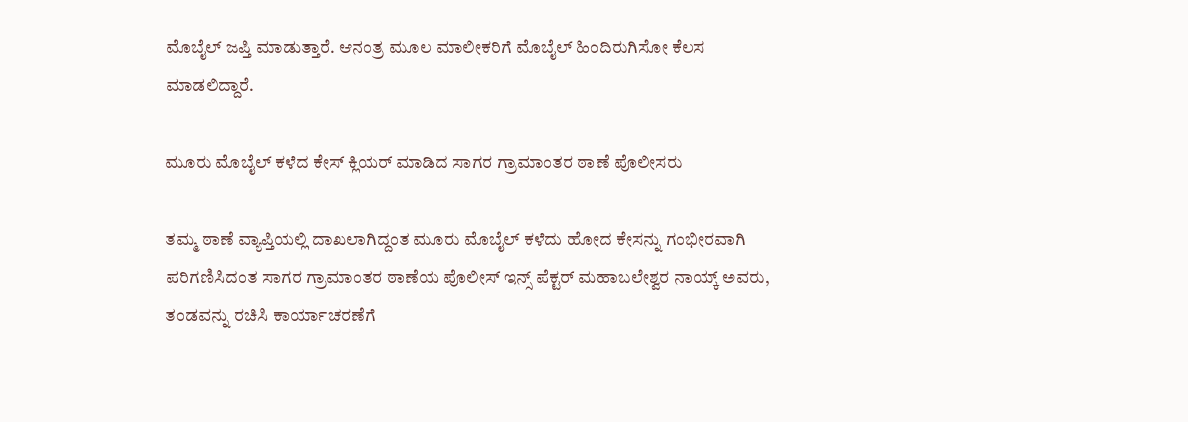ಮೊಬೈಲ್ ಜಪ್ತಿ ಮಾಡುತ್ತಾರೆ. ಆನಂತ್ರ ಮೂಲ ಮಾಲೀಕರಿಗೆ ಮೊಬೈಲ್ ಹಿಂದಿರುಗಿಸೋ ಕೆಲಸ ಮಾಡಲಿದ್ದಾರೆ.

ಮೂರು ಮೊಬೈಲ್ ಕಳೆದ ಕೇಸ್ ಕ್ಲಿಯರ್ ಮಾಡಿದ ಸಾಗರ ಗ್ರಾಮಾಂತರ ಠಾಣೆ ಪೊಲೀಸರು

ತಮ್ಮ ಠಾಣೆ ವ್ಯಾಪ್ತಿಯಲ್ಲಿ ದಾಖಲಾಗಿದ್ದಂತ ಮೂರು ಮೊಬೈಲ್ ಕಳೆದು ಹೋದ ಕೇಸನ್ನು ಗಂಭೀರವಾಗಿ ಪರಿಗಣಿಸಿದಂತ ಸಾಗರ ಗ್ರಾಮಾಂತರ ಠಾಣೆಯ ಪೊಲೀಸ್ ಇನ್ಸ್ ಪೆಕ್ಟರ್ ಮಹಾಬಲೇಶ್ವರ ನಾಯ್ಕ್ ಅವರು, ತಂಡವನ್ನು ರಚಿಸಿ ಕಾರ್ಯಾಚರಣೆಗೆ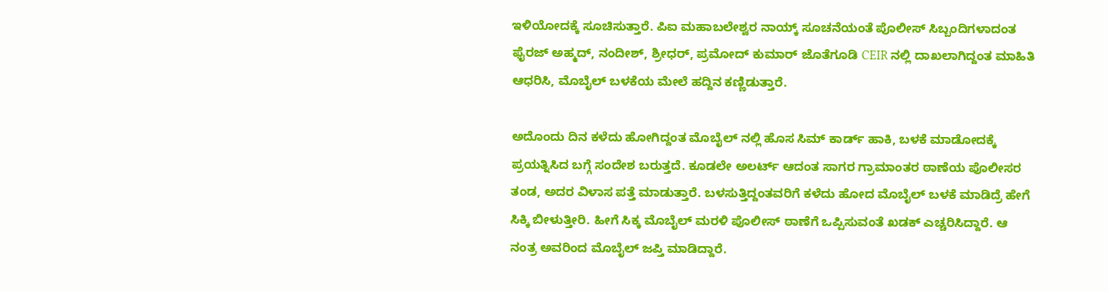ಇಳಿಯೋದಕ್ಕೆ ಸೂಚಿಸುತ್ತಾರೆ. ಪಿಐ ಮಹಾಬಲೇಶ್ವರ ನಾಯ್ಕ್ ಸೂಚನೆಯಂತೆ ಪೊಲೀಸ್ ಸಿಬ್ಬಂದಿಗಳಾದಂತ ಫೈರಜ್ ಅಹ್ಮದ್, ನಂದೀಶ್, ಶ್ರೀಧರ್, ಪ್ರಮೋದ್ ಕುಮಾರ್ ಜೊತೆಗೂಡಿ CEIR ನಲ್ಲಿ ದಾಖಲಾಗಿದ್ದಂತ ಮಾಹಿತಿ ಆಧರಿಸಿ, ಮೊಬೈಲ್ ಬಳಕೆಯ ಮೇಲೆ ಹದ್ದಿನ ಕಣ್ಣಿಡುತ್ತಾರೆ.

ಅದೊಂದು ದಿನ ಕಳೆದು ಹೋಗಿದ್ದಂತ ಮೊಬೈಲ್ ನಲ್ಲಿ ಹೊಸ ಸಿಮ್ ಕಾರ್ಡ್ ಹಾಕಿ, ಬಳಕೆ ಮಾಡೋದಕ್ಕೆ ಪ್ರಯತ್ನಿಸಿದ ಬಗ್ಗೆ ಸಂದೇಶ ಬರುತ್ತದೆ. ಕೂಡಲೇ ಅಲರ್ಟ್ ಆದಂತ ಸಾಗರ ಗ್ರಾಮಾಂತರ ಠಾಣೆಯ ಪೊಲೀಸರ ತಂಡ, ಅದರ ವಿಳಾಸ ಪತ್ತೆ ಮಾಡುತ್ತಾರೆ. ಬಳಸುತ್ತಿದ್ದಂತವರಿಗೆ ಕಳೆದು ಹೋದ ಮೊಬೈಲ್ ಬಳಕೆ ಮಾಡಿದ್ರೆ ಹೇಗೆ ಸಿಕ್ಕಿ ಬೀಳುತ್ತೀರಿ. ಹೀಗೆ ಸಿಕ್ಕ ಮೊಬೈಲ್ ಮರಳಿ ಪೊಲೀಸ್ ಠಾಣೆಗೆ ಒಪ್ಪಿಸುವಂತೆ ಖಡಕ್ ಎಚ್ಚರಿಸಿದ್ದಾರೆ. ಆ ನಂತ್ರ ಅವರಿಂದ ಮೊಬೈಲ್ ಜಪ್ತಿ ಮಾಡಿದ್ದಾರೆ.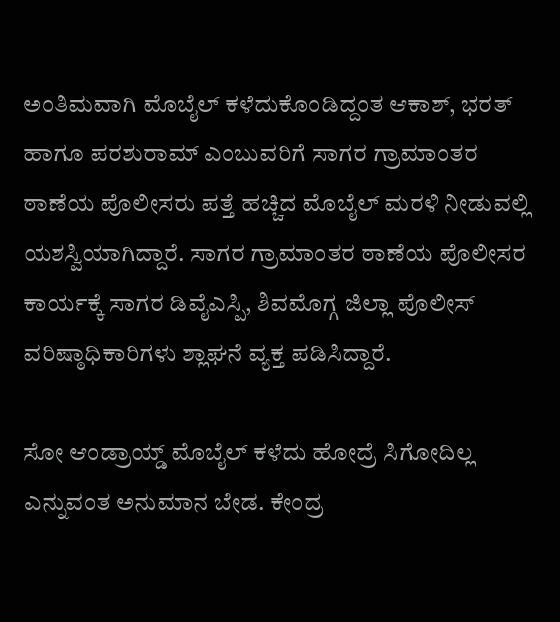ಅಂತಿಮವಾಗಿ ಮೊಬೈಲ್ ಕಳೆದುಕೊಂಡಿದ್ದಂತ ಆಕಾಶ್, ಭರತ್ ಹಾಗೂ ಪರಶುರಾಮ್ ಎಂಬುವರಿಗೆ ಸಾಗರ ಗ್ರಾಮಾಂತರ ಠಾಣೆಯ ಪೊಲೀಸರು ಪತ್ತೆ ಹಚ್ಚಿದ ಮೊಬೈಲ್ ಮರಳಿ ನೀಡುವಲ್ಲಿ ಯಶಸ್ವಿಯಾಗಿದ್ದಾರೆ. ಸಾಗರ ಗ್ರಾಮಾಂತರ ಠಾಣೆಯ ಪೊಲೀಸರ ಕಾರ್ಯಕ್ಕೆ ಸಾಗರ ಡಿವೈಎಸ್ಪಿ, ಶಿವಮೊಗ್ಗ ಜಿಲ್ಲಾ ಪೊಲೀಸ್ ವರಿಷ್ಠಾಧಿಕಾರಿಗಳು ಶ್ಲಾಘನೆ ವ್ಯಕ್ತ ಪಡಿಸಿದ್ದಾರೆ.

ಸೋ ಆಂಡ್ರಾಯ್ಡ್ ಮೊಬೈಲ್ ಕಳೆದು ಹೋದ್ರೆ ಸಿಗೋದಿಲ್ಲ ಎನ್ನುವಂತ ಅನುಮಾನ ಬೇಡ. ಕೇಂದ್ರ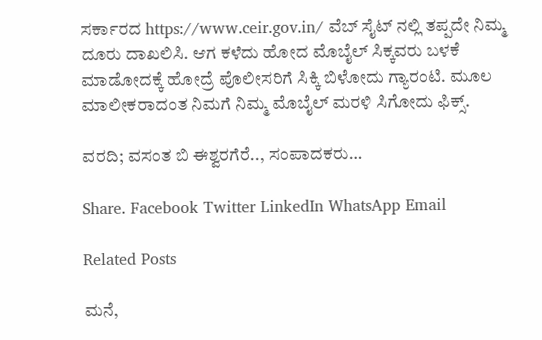ಸರ್ಕಾರದ https://www.ceir.gov.in/ ವೆಬ್ ಸೈಟ್ ನಲ್ಲಿ ತಪ್ಪದೇ ನಿಮ್ಮ ದೂರು ದಾಖಲಿಸಿ. ಆಗ ಕಳೆದು ಹೋದ ಮೊಬೈಲ್ ಸಿಕ್ಕವರು ಬಳಕೆ ಮಾಡೋದಕ್ಕೆ ಹೋದ್ರೆ ಪೊಲೀಸರಿಗೆ ಸಿಕ್ಕಿ ಬಿಳೋದು ಗ್ಯಾರಂಟಿ. ಮೂಲ ಮಾಲೀಕರಾದಂತ ನಿಮಗೆ ನಿಮ್ಮ ಮೊಬೈಲ್ ಮರಳಿ ಸಿಗೋದು ಫಿಕ್ಸ್.

ವರದಿ; ವಸಂತ ಬಿ ಈಶ್ವರಗೆರೆ.., ಸಂಪಾದಕರು…

Share. Facebook Twitter LinkedIn WhatsApp Email

Related Posts

ಮನೆ,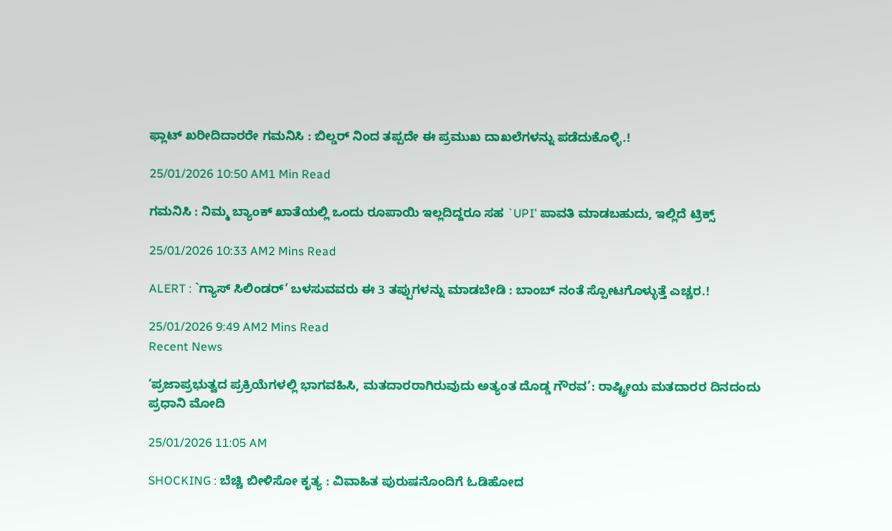ಫ್ಲಾಟ್ ಖರೀದಿದಾರರೇ ಗಮನಿಸಿ : ಬಿಲ್ಡರ್ ನಿಂದ ತಪ್ಪದೇ ಈ ಪ್ರಮುಖ ದಾಖಲೆಗಳನ್ನು ಪಡೆದುಕೊಳ್ಳಿ.!

25/01/2026 10:50 AM1 Min Read

ಗಮನಿಸಿ : ನಿಮ್ಮ ಬ್ಯಾಂಕ್ ಖಾತೆಯಲ್ಲಿ ಒಂದು ರೂಪಾಯಿ ಇಲ್ಲದಿದ್ದರೂ ಸಹ `UPI’ ಪಾವತಿ ಮಾಡಬಹುದು, ಇಲ್ಲಿದೆ ಟ್ರಿಕ್ಸ್

25/01/2026 10:33 AM2 Mins Read

ALERT : `ಗ್ಯಾಸ್ ಸಿಲಿಂಡರ್’ ಬಳಸುವವರು ಈ 3 ತಪ್ಪುಗಳನ್ನು ಮಾಡಬೇಡಿ : ಬಾಂಬ್ ನಂತೆ ಸ್ಪೋಟಗೊಳ್ಳುತ್ತೆ ಎಚ್ಚರ.!

25/01/2026 9:49 AM2 Mins Read
Recent News

‘ಪ್ರಜಾಪ್ರಭುತ್ವದ ಪ್ರಕ್ರಿಯೆಗಳಲ್ಲಿ ಭಾಗವಹಿಸಿ, ಮತದಾರರಾಗಿರುವುದು ಅತ್ಯಂತ ದೊಡ್ಡ ಗೌರವ’: ರಾಷ್ಟ್ರೀಯ ಮತದಾರರ ದಿನದಂದು ಪ್ರಧಾನಿ ಮೋದಿ

25/01/2026 11:05 AM

SHOCKING : ಬೆಚ್ಚಿ ಬೀಳಿಸೋ ಕೃತ್ಯ : ವಿವಾಹಿತ ಪುರುಷನೊಂದಿಗೆ ಓಡಿಹೋದ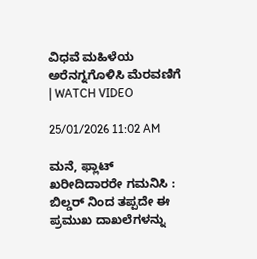ವಿಧವೆ ಮಹಿಳೆಯ ಅರೆನಗ್ನಗೊಳಿಸಿ ಮೆರವಣಿಗೆ | WATCH VIDEO

25/01/2026 11:02 AM

ಮನೆ, ಫ್ಲಾಟ್ ಖರೀದಿದಾರರೇ ಗಮನಿಸಿ : ಬಿಲ್ಡರ್ ನಿಂದ ತಪ್ಪದೇ ಈ ಪ್ರಮುಖ ದಾಖಲೆಗಳನ್ನು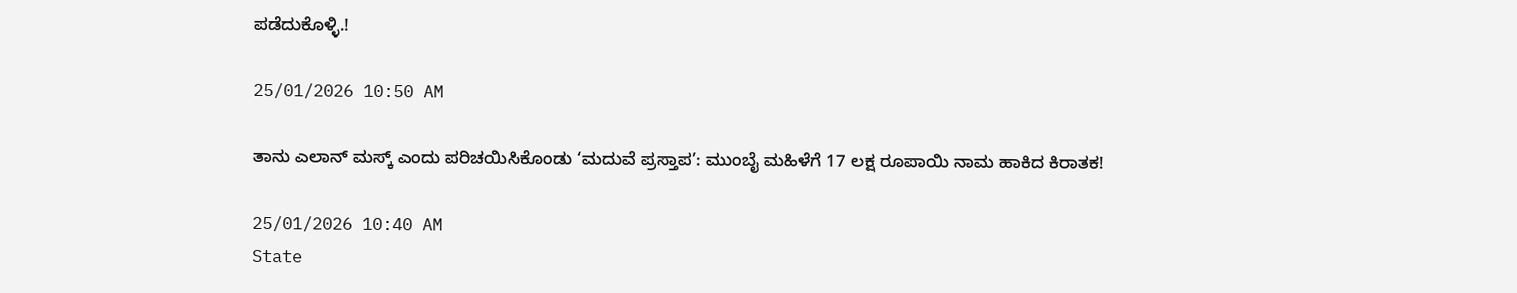ಪಡೆದುಕೊಳ್ಳಿ.!

25/01/2026 10:50 AM

ತಾನು ಎಲಾನ್ ಮಸ್ಕ್ ಎಂದು ಪರಿಚಯಿಸಿಕೊಂಡು ‘ಮದುವೆ ಪ್ರಸ್ತಾಪ’: ಮುಂಬೈ ಮಹಿಳೆಗೆ 17 ಲಕ್ಷ ರೂಪಾಯಿ ನಾಮ ಹಾಕಿದ ಕಿರಾತಕ!

25/01/2026 10:40 AM
State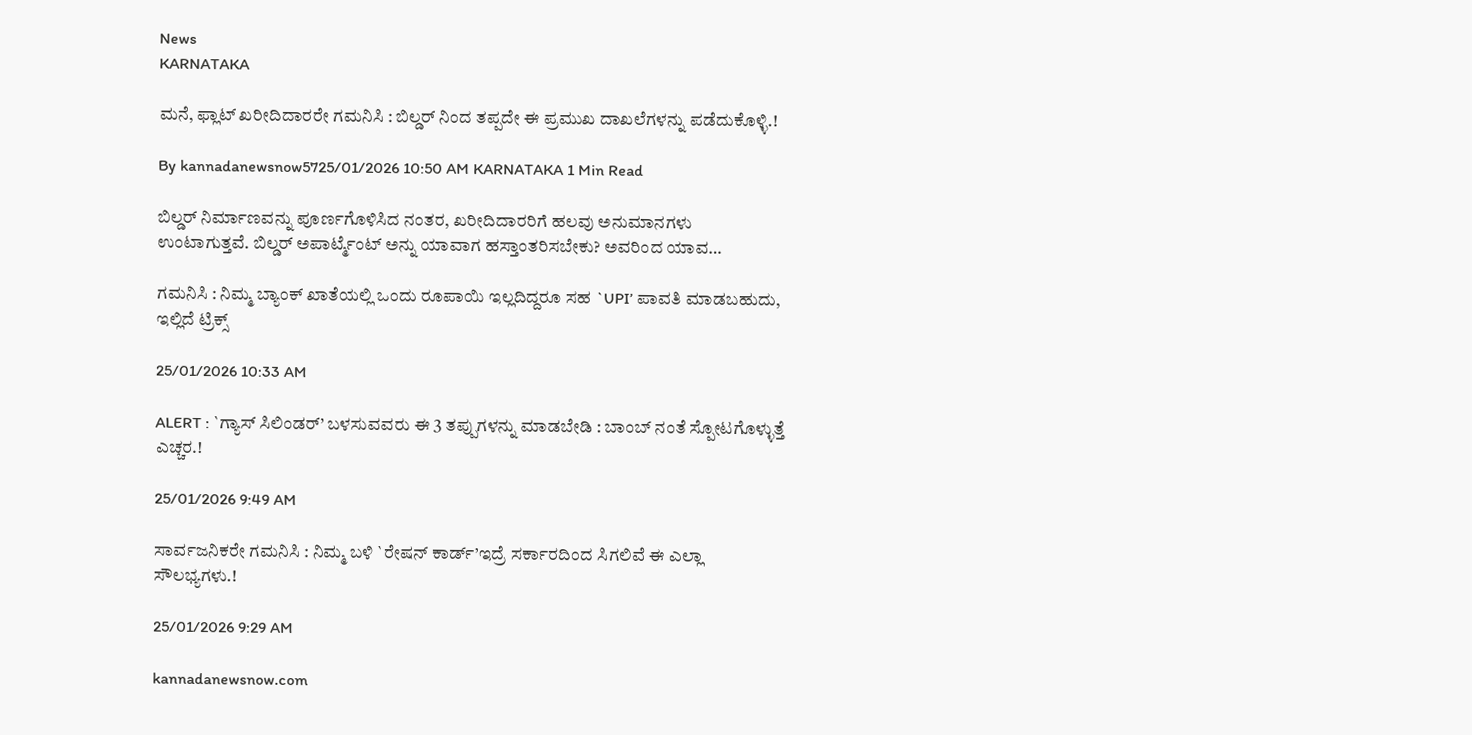News
KARNATAKA

ಮನೆ, ಫ್ಲಾಟ್ ಖರೀದಿದಾರರೇ ಗಮನಿಸಿ : ಬಿಲ್ಡರ್ ನಿಂದ ತಪ್ಪದೇ ಈ ಪ್ರಮುಖ ದಾಖಲೆಗಳನ್ನು ಪಡೆದುಕೊಳ್ಳಿ.!

By kannadanewsnow5725/01/2026 10:50 AM KARNATAKA 1 Min Read

ಬಿಲ್ಡರ್ ನಿರ್ಮಾಣವನ್ನು ಪೂರ್ಣಗೊಳಿಸಿದ ನಂತರ, ಖರೀದಿದಾರರಿಗೆ ಹಲವು ಅನುಮಾನಗಳು ಉಂಟಾಗುತ್ತವೆ. ಬಿಲ್ಡರ್ ಅಪಾರ್ಟ್ಮೆಂಟ್ ಅನ್ನು ಯಾವಾಗ ಹಸ್ತಾಂತರಿಸಬೇಕು? ಅವರಿಂದ ಯಾವ…

ಗಮನಿಸಿ : ನಿಮ್ಮ ಬ್ಯಾಂಕ್ ಖಾತೆಯಲ್ಲಿ ಒಂದು ರೂಪಾಯಿ ಇಲ್ಲದಿದ್ದರೂ ಸಹ `UPI’ ಪಾವತಿ ಮಾಡಬಹುದು, ಇಲ್ಲಿದೆ ಟ್ರಿಕ್ಸ್

25/01/2026 10:33 AM

ALERT : `ಗ್ಯಾಸ್ ಸಿಲಿಂಡರ್’ ಬಳಸುವವರು ಈ 3 ತಪ್ಪುಗಳನ್ನು ಮಾಡಬೇಡಿ : ಬಾಂಬ್ ನಂತೆ ಸ್ಪೋಟಗೊಳ್ಳುತ್ತೆ ಎಚ್ಚರ.!

25/01/2026 9:49 AM

ಸಾರ್ವಜನಿಕರೇ ಗಮನಿಸಿ : ನಿಮ್ಮ ಬಳಿ `ರೇಷನ್ ಕಾರ್ಡ್’ಇದ್ರೆ ಸರ್ಕಾರದಿಂದ ಸಿಗಲಿವೆ ಈ ಎಲ್ಲಾ ಸೌಲಭ್ಯಗಳು.!

25/01/2026 9:29 AM

kannadanewsnow.com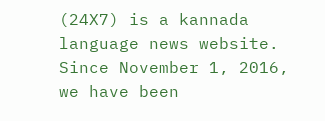(24X7) is a kannada language news website. Since November 1, 2016, we have been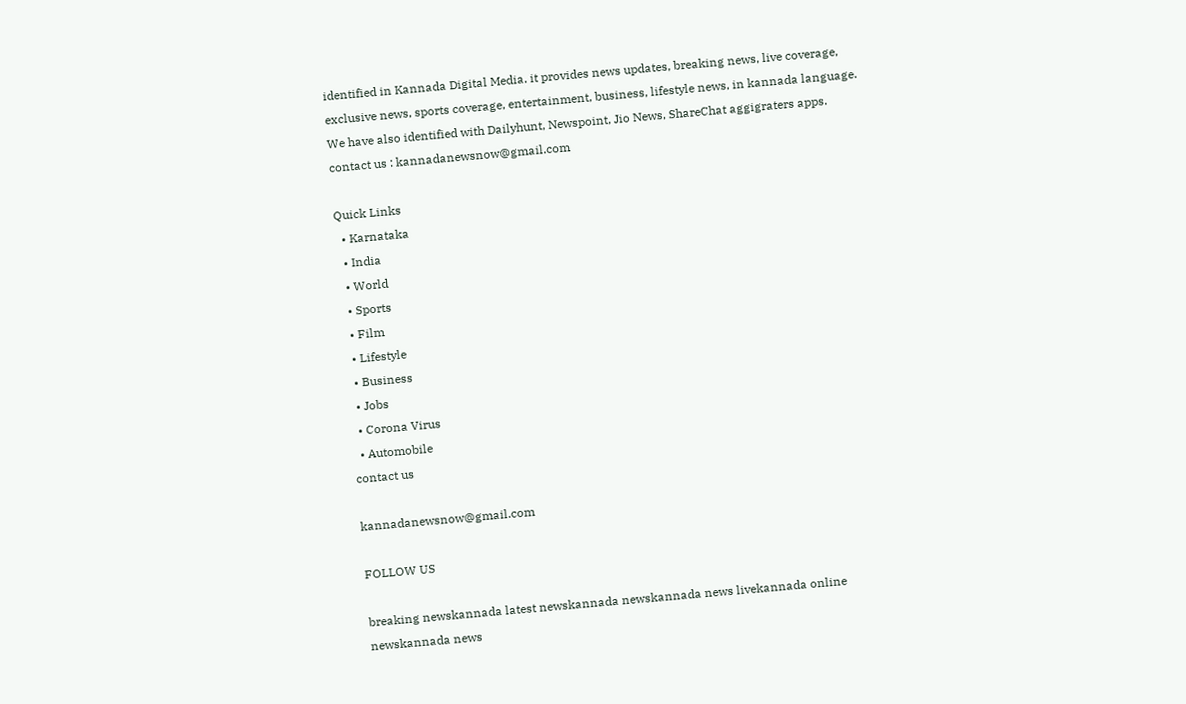identified in Kannada Digital Media. it provides news updates, breaking news, live coverage, exclusive news, sports coverage, entertainment, business, lifestyle news, in kannada language. We have also identified with Dailyhunt, Newspoint, Jio News, ShareChat aggigraters apps. contact us : kannadanewsnow@gmail.com

Quick Links
  • Karnataka
  • India
  • World
  • Sports
  • Film
  • Lifestyle
  • Business
  • Jobs
  • Corona Virus
  • Automobile
contact us

kannadanewsnow@gmail.com

FOLLOW US

breaking newskannada latest newskannada newskannada news livekannada online newskannada news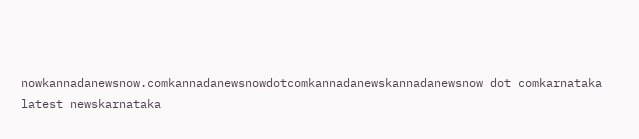nowkannadanewsnow.comkannadanewsnowdotcomkannadanewskannadanewsnow dot comkarnataka latest newskarnataka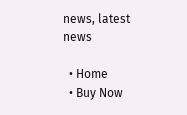news, latest news

  • Home
  • Buy Now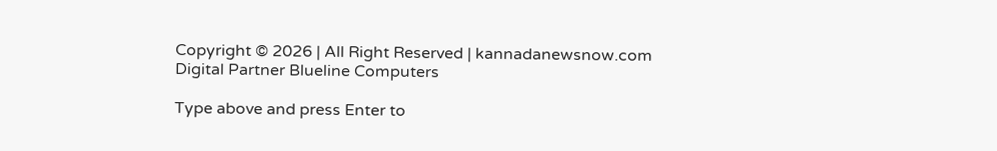Copyright © 2026 | All Right Reserved | kannadanewsnow.com
Digital Partner Blueline Computers

Type above and press Enter to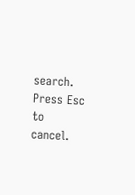search. Press Esc to cancel.